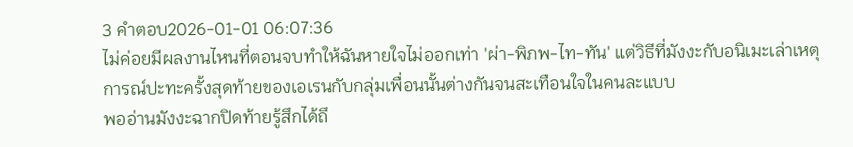3 คำตอบ2026-01-01 06:07:36
ไม่ค่อยมีผลงานไหนที่ตอนจบทำให้ฉันหายใจไม่ออกเท่า 'ผ่า-พิภพ-ไท-ทัน' แต่วิธีที่มังงะกับอนิเมะเล่าเหตุการณ์ปะทะครั้งสุดท้ายของเอเรนกับกลุ่มเพื่อนนั้นต่างกันจนสะเทือนใจในคนละแบบ
พออ่านมังงะฉากปิดท้ายรู้สึกได้ถึ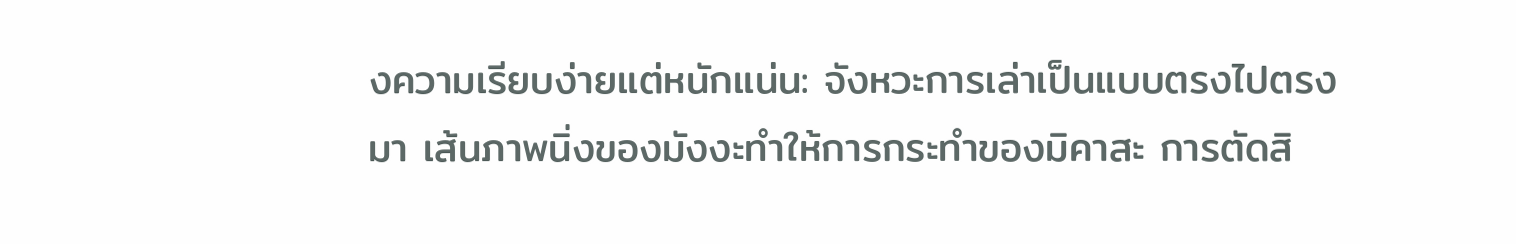งความเรียบง่ายแต่หนักแน่น: จังหวะการเล่าเป็นแบบตรงไปตรงมา เส้นภาพนิ่งของมังงะทำให้การกระทำของมิคาสะ การตัดสิ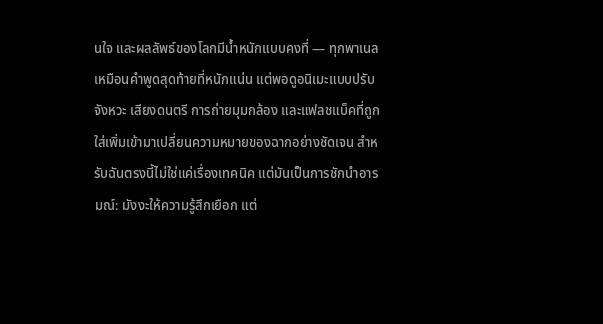นใจ และผลลัพธ์ของโลกมีน้ำหนักแบบคงที่ — ทุกพาเนลเหมือนคำพูดสุดท้ายที่หนักแน่น แต่พอดูอนิเมะแบบปรับจังหวะ เสียงดนตรี การถ่ายมุมกล้อง และแฟลชแบ็คที่ถูกใส่เพิ่มเข้ามาเปลี่ยนความหมายของฉากอย่างชัดเจน สำหรับฉันตรงนี้ไม่ใช่แค่เรื่องเทคนิค แต่มันเป็นการชักนำอารมณ์: มังงะให้ความรู้สึกเยือก แต่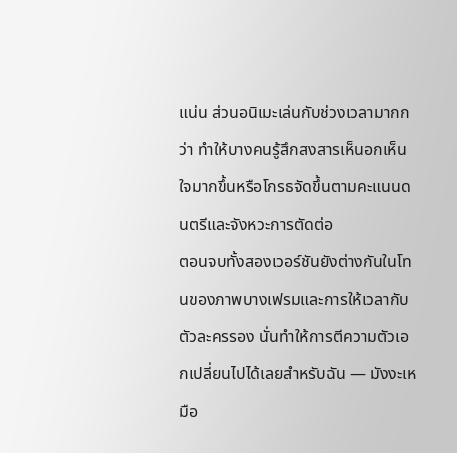แน่น ส่วนอนิเมะเล่นกับช่วงเวลามากกว่า ทำให้บางคนรู้สึกสงสารเห็นอกเห็นใจมากขึ้นหรือโกรธจัดขึ้นตามคะแนนดนตรีและจังหวะการตัดต่อ
ตอนจบทั้งสองเวอร์ชันยังต่างกันในโทนของภาพบางเฟรมและการให้เวลากับตัวละครรอง นั่นทำให้การตีความตัวเอกเปลี่ยนไปได้เลยสำหรับฉัน — มังงะเหมือ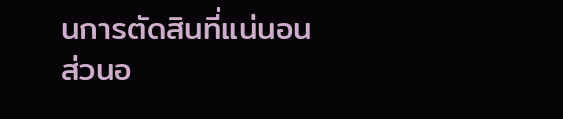นการตัดสินที่แน่นอน ส่วนอ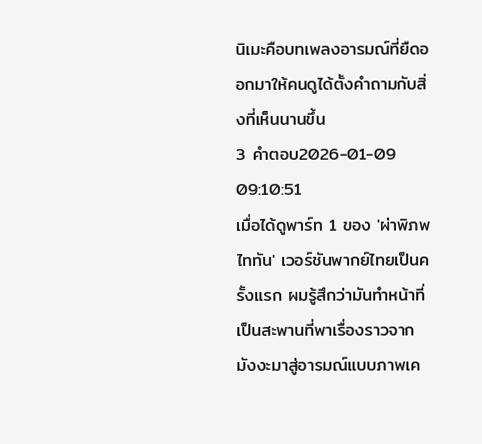นิเมะคือบทเพลงอารมณ์ที่ยืดออกมาให้คนดูได้ตั้งคำถามกับสิ่งที่เห็นนานขึ้น
3 คำตอบ2026-01-09 09:10:51
เมื่อได้ดูพาร์ท 1 ของ 'ผ่าพิภพไททัน' เวอร์ชันพากย์ไทยเป็นครั้งแรก ผมรู้สึกว่ามันทำหน้าที่เป็นสะพานที่พาเรื่องราวจากมังงะมาสู่อารมณ์แบบภาพเค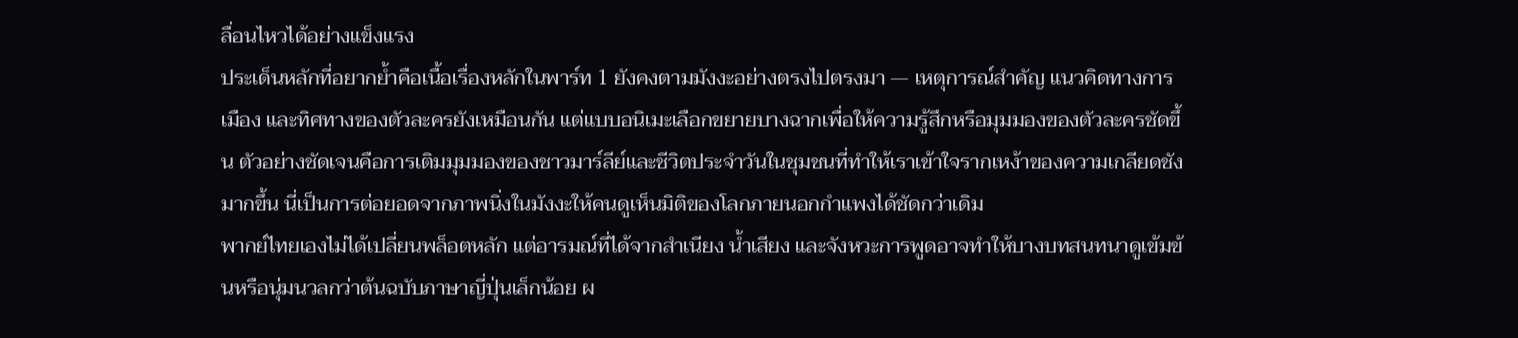ลื่อนไหวได้อย่างแข็งแรง
ประเด็นหลักที่อยากย้ำคือเนื้อเรื่องหลักในพาร์ท 1 ยังคงตามมังงะอย่างตรงไปตรงมา — เหตุการณ์สำคัญ แนวคิดทางการเมือง และทิศทางของตัวละครยังเหมือนกัน แต่แบบอนิเมะเลือกขยายบางฉากเพื่อให้ความรู้สึกหรือมุมมองของตัวละครชัดขึ้น ตัวอย่างชัดเจนคือการเติมมุมมองของชาวมาร์ลีย์และชีวิตประจำวันในชุมชนที่ทำให้เราเข้าใจรากเหง้าของความเกลียดชังมากขึ้น นี่เป็นการต่อยอดจากภาพนิ่งในมังงะให้คนดูเห็นมิติของโลกภายนอกกำแพงได้ชัดกว่าเดิม
พากย์ไทยเองไม่ได้เปลี่ยนพล็อตหลัก แต่อารมณ์ที่ได้จากสำเนียง น้ำเสียง และจังหวะการพูดอาจทำให้บางบทสนทนาดูเข้มข้นหรือนุ่มนวลกว่าต้นฉบับภาษาญี่ปุ่นเล็กน้อย ผ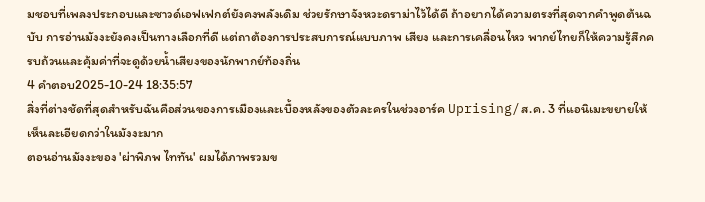มชอบที่เพลงประกอบและซาวด์เอฟเฟกต์ยังคงพลังเดิม ช่วยรักษาจังหวะดราม่าไว้ได้ดี ถ้าอยากได้ความตรงที่สุดจากคำพูดต้นฉบับ การอ่านมังงะยังคงเป็นทางเลือกที่ดี แต่ถาต้องการประสบการณ์แบบภาพ เสียง และการเคลื่อนไหว พากย์ไทยก็ให้ความรู้สึกครบถ้วนและคุ้มค่าที่จะดูด้วยน้ำเสียงของนักพากย์ท้องถิ่น
4 คำตอบ2025-10-24 18:35:57
สิ่งที่ต่างชัดที่สุดสำหรับฉันคือส่วนของการเมืองและเบื้องหลังของตัวละครในช่วงอาร์ค Uprising/ส.ค. 3 ที่แอนิเมะขยายให้เห็นละเอียดกว่าในมังงะมาก
ตอนอ่านมังงะของ 'ผ่าพิภพ ไททัน' ผมได้ภาพรวมข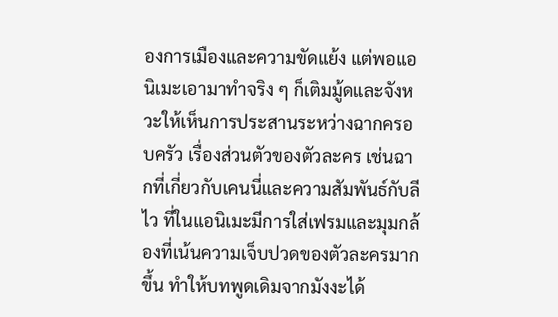องการเมืองและความขัดแย้ง แต่พอแอนิเมะเอามาทำจริง ๆ ก็เติมมู้ดและจังหวะให้เห็นการประสานระหว่างฉากครอบครัว เรื่องส่วนตัวของตัวละคร เช่นฉากที่เกี่ยวกับเคนนี่และความสัมพันธ์กับลีไว ที่ในแอนิเมะมีการใส่เฟรมและมุมกล้องที่เน้นความเจ็บปวดของตัวละครมากขึ้น ทำให้บทพูดเดิมจากมังงะได้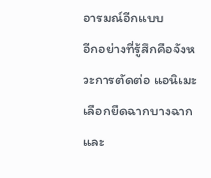อารมณ์อีกแบบ
อีกอย่างที่รู้สึกคือจังหวะการตัดต่อ แอนิเมะเลือกยืดฉากบางฉากและ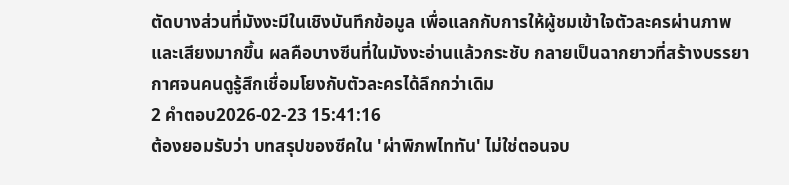ตัดบางส่วนที่มังงะมีในเชิงบันทึกข้อมูล เพื่อแลกกับการให้ผู้ชมเข้าใจตัวละครผ่านภาพและเสียงมากขึ้น ผลคือบางซีนที่ในมังงะอ่านแล้วกระชับ กลายเป็นฉากยาวที่สร้างบรรยากาศจนคนดูรู้สึกเชื่อมโยงกับตัวละครได้ลึกกว่าเดิม
2 คำตอบ2026-02-23 15:41:16
ต้องยอมรับว่า บทสรุปของซีคใน 'ผ่าพิภพไททัน' ไม่ใช่ตอนจบ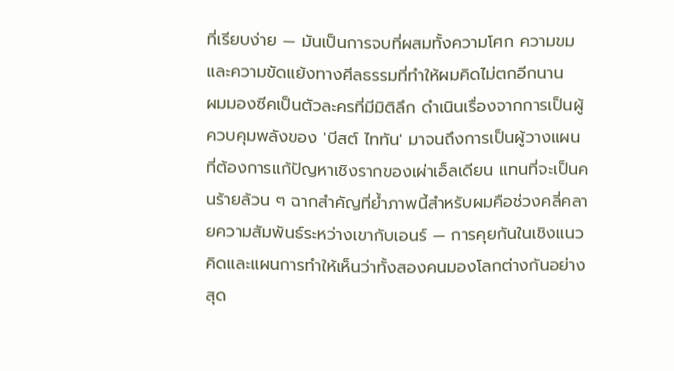ที่เรียบง่าย — มันเป็นการจบที่ผสมทั้งความโศก ความขม และความขัดแย้งทางศีลธรรมที่ทำให้ผมคิดไม่ตกอีกนาน
ผมมองซีคเป็นตัวละครที่มีมิติลึก ดำเนินเรื่องจากการเป็นผู้ควบคุมพลังของ 'บีสต์ ไททัน' มาจนถึงการเป็นผู้วางแผนที่ต้องการแก้ปัญหาเชิงรากของเผ่าเอ็ลเดียน แทนที่จะเป็นคนร้ายล้วน ๆ ฉากสำคัญที่ย้ำภาพนี้สำหรับผมคือช่วงคลี่คลายความสัมพันธ์ระหว่างเขากับเอนร์ — การคุยกันในเชิงแนวคิดและแผนการทำให้เห็นว่าทั้งสองคนมองโลกต่างกันอย่างสุด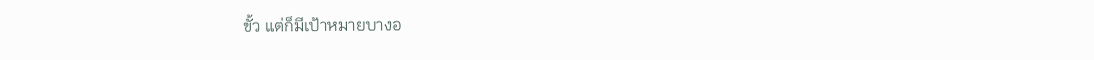ขั้ว แต่ก็มีเป้าหมายบางอ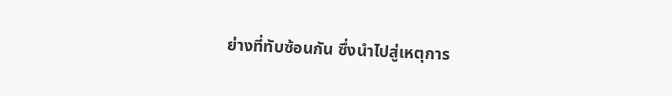ย่างที่ทับซ้อนกัน ซึ่งนำไปสู่เหตุการ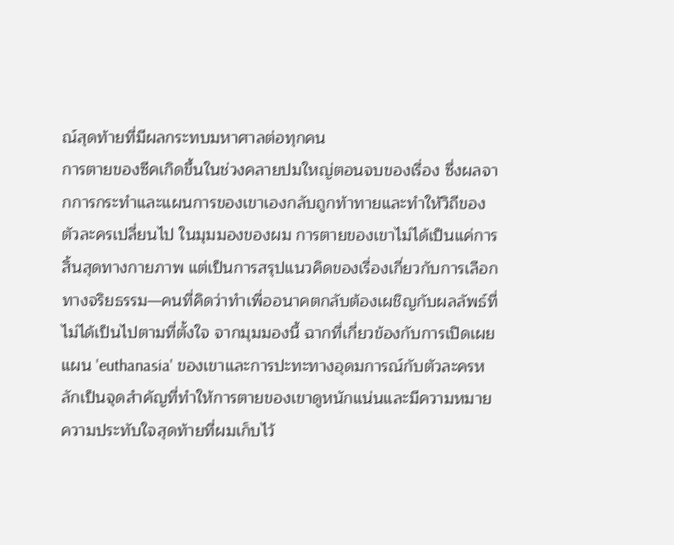ณ์สุดท้ายที่มีผลกระทบมหาศาลต่อทุกคน
การตายของซีคเกิดขึ้นในช่วงคลายปมใหญ่ตอนจบของเรื่อง ซึ่งผลจากการกระทำและแผนการของเขาเองกลับถูกท้าทายและทำให้วิถีของตัวละครเปลี่ยนไป ในมุมมองของผม การตายของเขาไม่ได้เป็นแค่การสิ้นสุดทางกายภาพ แต่เป็นการสรุปแนวคิดของเรื่องเกี่ยวกับการเลือกทางจริยธรรม—คนที่คิดว่าทำเพื่ออนาคตกลับต้องเผชิญกับผลลัพธ์ที่ไม่ได้เป็นไปตามที่ตั้งใจ จากมุมมองนี้ ฉากที่เกี่ยวข้องกับการเปิดเผยแผน 'euthanasia' ของเขาและการปะทะทางอุดมการณ์กับตัวละครหลักเป็นจุดสำคัญที่ทำให้การตายของเขาดูหนักแน่นและมีความหมาย
ความประทับใจสุดท้ายที่ผมเก็บไว้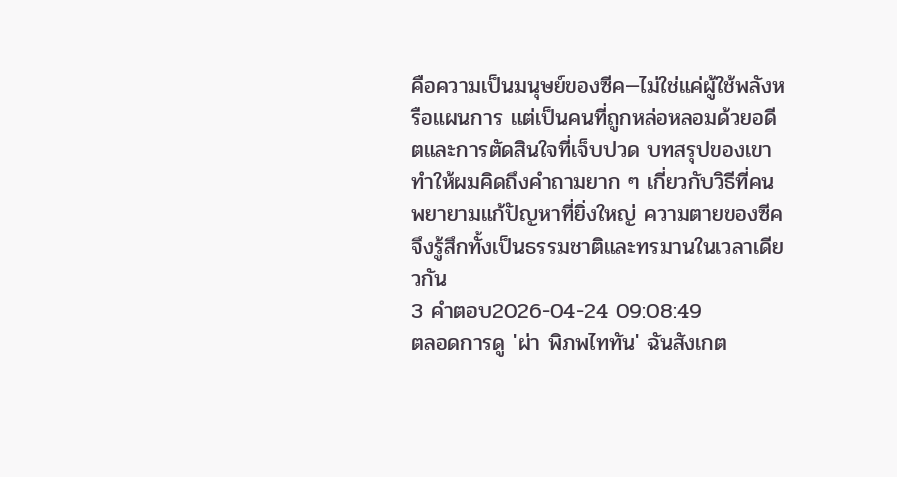คือความเป็นมนุษย์ของซีค—ไม่ใช่แค่ผู้ใช้พลังหรือแผนการ แต่เป็นคนที่ถูกหล่อหลอมด้วยอดีตและการตัดสินใจที่เจ็บปวด บทสรุปของเขาทำให้ผมคิดถึงคำถามยาก ๆ เกี่ยวกับวิธีที่คนพยายามแก้ปัญหาที่ยิ่งใหญ่ ความตายของซีคจึงรู้สึกทั้งเป็นธรรมชาติและทรมานในเวลาเดียวกัน
3 คำตอบ2026-04-24 09:08:49
ตลอดการดู 'ผ่า พิภพไททัน' ฉันสังเกต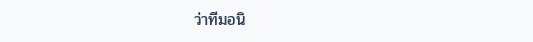ว่าทีมอนิ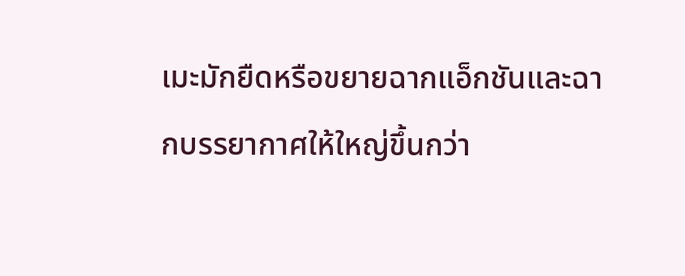เมะมักยืดหรือขยายฉากแอ็กชันและฉากบรรยากาศให้ใหญ่ขึ้นกว่า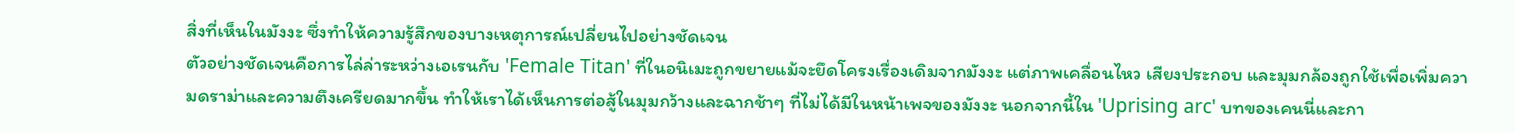สิ่งที่เห็นในมังงะ ซึ่งทำให้ความรู้สึกของบางเหตุการณ์เปลี่ยนไปอย่างชัดเจน
ตัวอย่างชัดเจนคือการไล่ล่าระหว่างเอเรนกับ 'Female Titan' ที่ในอนิเมะถูกขยายแม้จะยึดโครงเรื่องเดิมจากมังงะ แต่ภาพเคลื่อนไหว เสียงประกอบ และมุมกล้องถูกใช้เพื่อเพิ่มความดราม่าและความตึงเครียดมากขึ้น ทำให้เราได้เห็นการต่อสู้ในมุมกว้างและฉากช้าๆ ที่ไม่ได้มีในหน้าเพจของมังงะ นอกจากนี้ใน 'Uprising arc' บทของเคนนี่และกา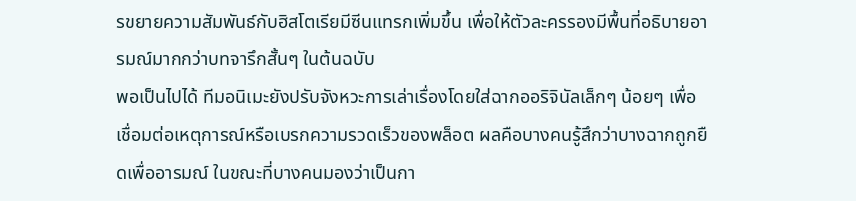รขยายความสัมพันธ์กับฮิสโตเรียมีซีนแทรกเพิ่มขึ้น เพื่อให้ตัวละครรองมีพื้นที่อธิบายอารมณ์มากกว่าบทจารึกสั้นๆ ในต้นฉบับ
พอเป็นไปได้ ทีมอนิเมะยังปรับจังหวะการเล่าเรื่องโดยใส่ฉากออริจินัลเล็กๆ น้อยๆ เพื่อเชื่อมต่อเหตุการณ์หรือเบรกความรวดเร็วของพล็อต ผลคือบางคนรู้สึกว่าบางฉากถูกยืดเพื่ออารมณ์ ในขณะที่บางคนมองว่าเป็นกา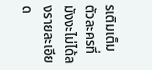รเติมเต็มตัวละครที่มังงะไม่ได้ลงรายละเอียด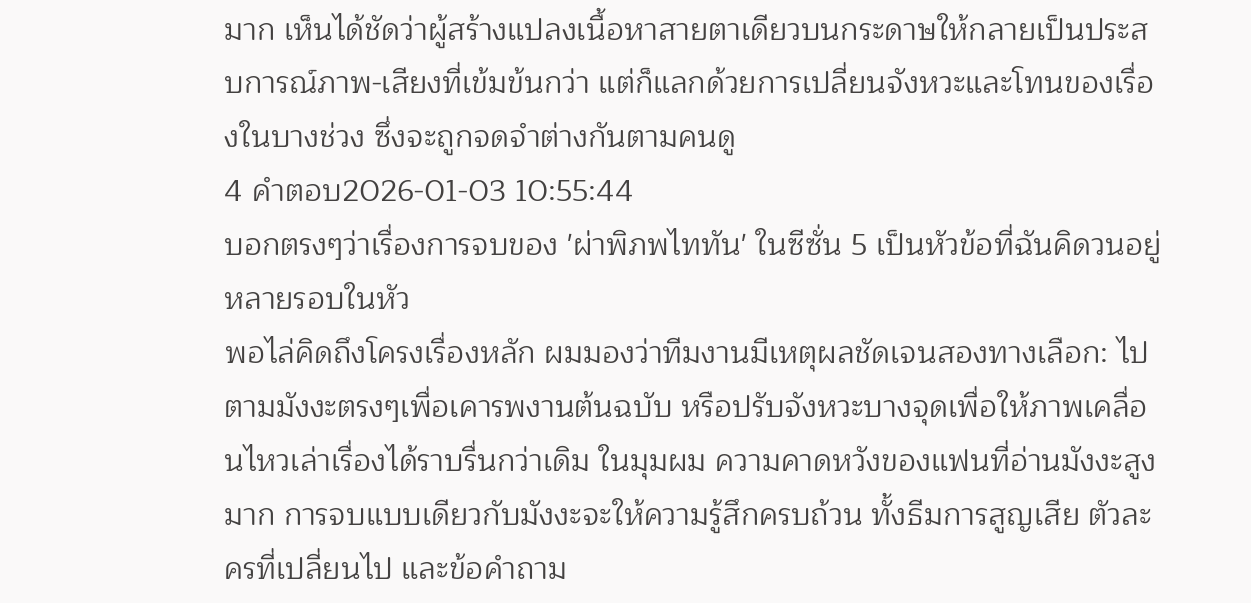มาก เห็นได้ชัดว่าผู้สร้างแปลงเนื้อหาสายตาเดียวบนกระดาษให้กลายเป็นประสบการณ์ภาพ-เสียงที่เข้มข้นกว่า แต่ก็แลกด้วยการเปลี่ยนจังหวะและโทนของเรื่องในบางช่วง ซึ่งจะถูกจดจำต่างกันตามคนดู
4 คำตอบ2026-01-03 10:55:44
บอกตรงๆว่าเรื่องการจบของ 'ผ่าพิภพไททัน' ในซีซั่น 5 เป็นหัวข้อที่ฉันคิดวนอยู่หลายรอบในหัว
พอไล่คิดถึงโครงเรื่องหลัก ผมมองว่าทีมงานมีเหตุผลชัดเจนสองทางเลือก: ไปตามมังงะตรงๆเพื่อเคารพงานต้นฉบับ หรือปรับจังหวะบางจุดเพื่อให้ภาพเคลื่อนไหวเล่าเรื่องได้ราบรื่นกว่าเดิม ในมุมผม ความคาดหวังของแฟนที่อ่านมังงะสูงมาก การจบแบบเดียวกับมังงะจะให้ความรู้สึกครบถ้วน ทั้งธีมการสูญเสีย ตัวละครที่เปลี่ยนไป และข้อคำถาม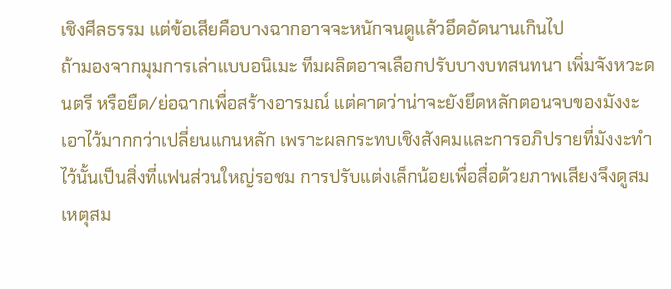เชิงศีลธรรม แต่ข้อเสียคือบางฉากอาจจะหนักจนดูแล้วอึดอัดนานเกินไป
ถ้ามองจากมุมการเล่าแบบอนิเมะ ทีมผลิตอาจเลือกปรับบางบทสนทนา เพิ่มจังหวะดนตรี หรือยืด/ย่อฉากเพื่อสร้างอารมณ์ แต่คาดว่าน่าจะยังยึดหลักตอนจบของมังงะเอาไว้มากกว่าเปลี่ยนแกนหลัก เพราะผลกระทบเชิงสังคมและการอภิปรายที่มังงะทำไว้นั้นเป็นสิ่งที่แฟนส่วนใหญ่รอชม การปรับแต่งเล็กน้อยเพื่อสื่อด้วยภาพเสียงจึงดูสมเหตุสม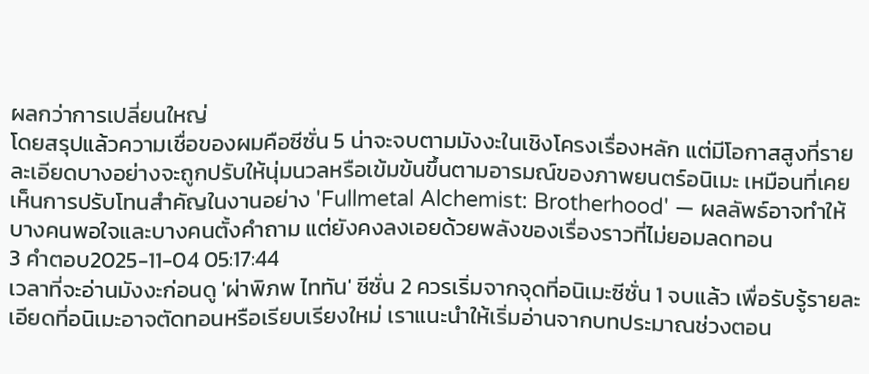ผลกว่าการเปลี่ยนใหญ่
โดยสรุปแล้วความเชื่อของผมคือซีซั่น 5 น่าจะจบตามมังงะในเชิงโครงเรื่องหลัก แต่มีโอกาสสูงที่รายละเอียดบางอย่างจะถูกปรับให้นุ่มนวลหรือเข้มข้นขึ้นตามอารมณ์ของภาพยนตร์อนิเมะ เหมือนที่เคยเห็นการปรับโทนสำคัญในงานอย่าง 'Fullmetal Alchemist: Brotherhood' — ผลลัพธ์อาจทำให้บางคนพอใจและบางคนตั้งคำถาม แต่ยังคงลงเอยด้วยพลังของเรื่องราวที่ไม่ยอมลดทอน
3 คำตอบ2025-11-04 05:17:44
เวลาที่จะอ่านมังงะก่อนดู 'ผ่าพิภพ ไททัน' ซีซั่น 2 ควรเริ่มจากจุดที่อนิเมะซีซั่น 1 จบแล้ว เพื่อรับรู้รายละเอียดที่อนิเมะอาจตัดทอนหรือเรียบเรียงใหม่ เราแนะนำให้เริ่มอ่านจากบทประมาณช่วงตอน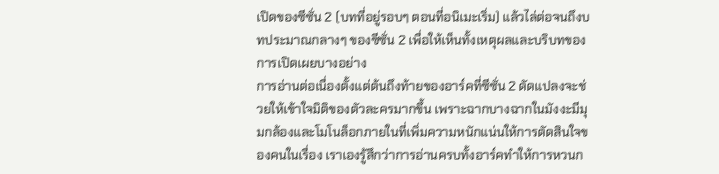เปิดของซีซั่น 2 (บทที่อยู่รอบๆ ตอนที่อนิเมะเริ่ม) แล้วไล่ต่อจนถึงบทประมาณกลางๆ ของซีซั่น 2 เพื่อให้เห็นทั้งเหตุผลและบริบทของการเปิดเผยบางอย่าง
การอ่านต่อเนื่องตั้งแต่ต้นถึงท้ายของอาร์คที่ซีซั่น 2 ดัดแปลงจะช่วยให้เข้าใจมิติของตัวละครมากขึ้น เพราะฉากบางฉากในมังงะมีมุมกล้องและโมโนล็อกภายในที่เพิ่มความหนักแน่นให้การตัดสินใจของคนในเรื่อง เราเองรู้สึกว่าการอ่านครบทั้งอาร์คทำให้การหวนก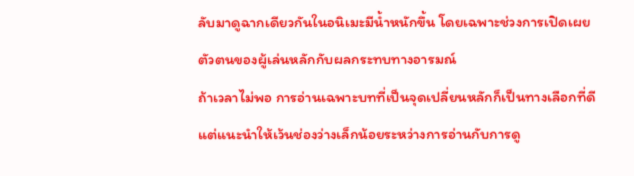ลับมาดูฉากเดียวกันในอนิเมะมีน้ำหนักขึ้น โดยเฉพาะช่วงการเปิดเผยตัวตนของผู้เล่นหลักกับผลกระทบทางอารมณ์
ถ้าเวลาไม่พอ การอ่านเฉพาะบทที่เป็นจุดเปลี่ยนหลักก็เป็นทางเลือกที่ดี แต่แนะนำให้เว้นช่องว่างเล็กน้อยระหว่างการอ่านกับการดู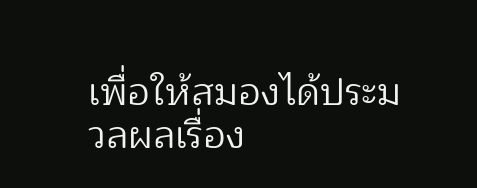เพื่อให้สมองได้ประมวลผลเรื่อง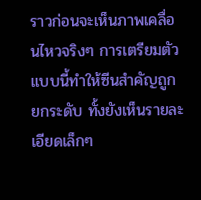ราวก่อนจะเห็นภาพเคลื่อนไหวจริงๆ การเตรียมตัวแบบนี้ทำให้ซีนสำคัญถูกยกระดับ ทั้งยังเห็นรายละเอียดเล็กๆ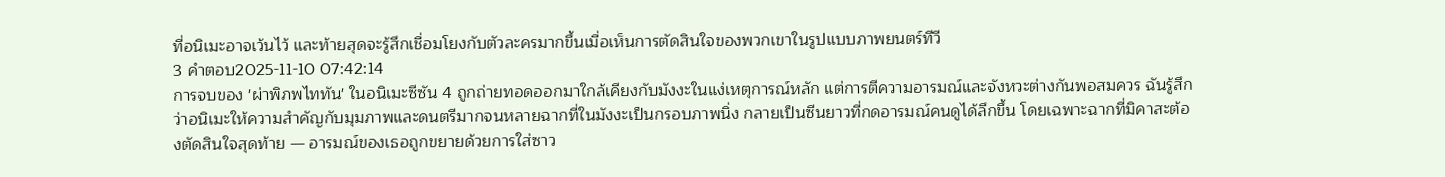ที่อนิเมะอาจเว้นไว้ และท้ายสุดจะรู้สึกเชื่อมโยงกับตัวละครมากขึ้นเมื่อเห็นการตัดสินใจของพวกเขาในรูปแบบภาพยนตร์ทีวี
3 คำตอบ2025-11-10 07:42:14
การจบของ 'ผ่าพิภพไททัน' ในอนิเมะซีซัน 4 ถูกถ่ายทอดออกมาใกล้เคียงกับมังงะในแง่เหตุการณ์หลัก แต่การตีความอารมณ์และจังหวะต่างกันพอสมควร ฉันรู้สึกว่าอนิเมะให้ความสำคัญกับมุมภาพและดนตรีมากจนหลายฉากที่ในมังงะเป็นกรอบภาพนิ่ง กลายเป็นซีนยาวที่กดอารมณ์คนดูได้ลึกขึ้น โดยเฉพาะฉากที่มิคาสะต้องตัดสินใจสุดท้าย — อารมณ์ของเธอถูกขยายด้วยการใส่ซาว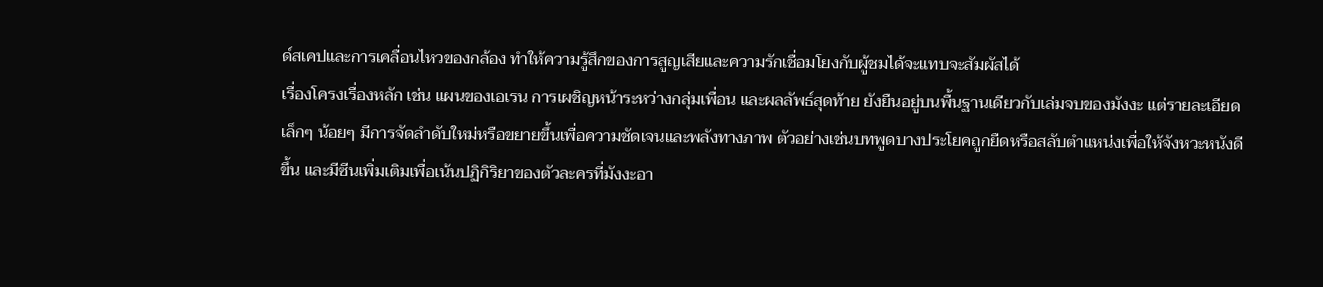ด์สเคปและการเคลื่อนไหวของกล้อง ทำให้ความรู้สึกของการสูญเสียและความรักเชื่อมโยงกับผู้ชมได้จะแทบจะสัมผัสได้
เรื่องโครงเรื่องหลัก เช่น แผนของเอเรน การเผชิญหน้าระหว่างกลุ่มเพื่อน และผลลัพธ์สุดท้าย ยังยืนอยู่บนพื้นฐานเดียวกับเล่มจบของมังงะ แต่รายละเอียดเล็กๆ น้อยๆ มีการจัดลำดับใหม่หรือขยายขึ้นเพื่อความชัดเจนและพลังทางภาพ ตัวอย่างเช่นบทพูดบางประโยคถูกยืดหรือสลับตำแหน่งเพื่อให้จังหวะหนังดีขึ้น และมีซีนเพิ่มเติมเพื่อเน้นปฏิกิริยาของตัวละครที่มังงะอา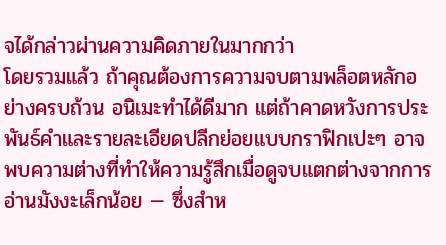จได้กล่าวผ่านความคิดภายในมากกว่า
โดยรวมแล้ว ถ้าคุณต้องการความจบตามพล็อตหลักอย่างครบถ้วน อนิเมะทำได้ดีมาก แต่ถ้าคาดหวังการประพันธ์คำและรายละเอียดปลีกย่อยแบบกราฟิกเปะๆ อาจพบความต่างที่ทำให้ความรู้สึกเมื่อดูจบแตกต่างจากการอ่านมังงะเล็กน้อย — ซึ่งสำห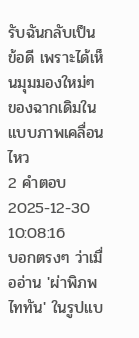รับฉันกลับเป็นข้อดี เพราะได้เห็นมุมมองใหม่ๆ ของฉากเดิมในแบบภาพเคลื่อนไหว
2 คำตอบ2025-12-30 10:08:16
บอกตรงๆ ว่าเมื่ออ่าน 'ผ่าพิภพไททัน' ในรูปแบ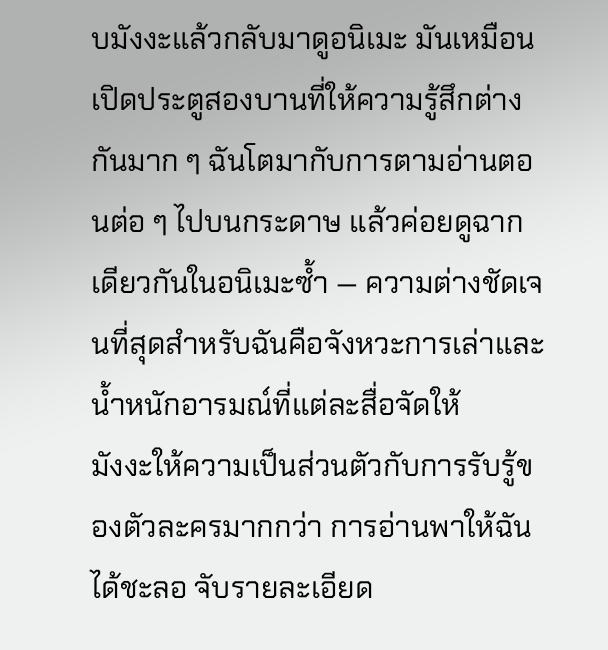บมังงะแล้วกลับมาดูอนิเมะ มันเหมือนเปิดประตูสองบานที่ให้ความรู้สึกต่างกันมาก ๆ ฉันโตมากับการตามอ่านตอนต่อ ๆ ไปบนกระดาษ แล้วค่อยดูฉากเดียวกันในอนิเมะซ้ำ — ความต่างชัดเจนที่สุดสำหรับฉันคือจังหวะการเล่าและน้ำหนักอารมณ์ที่แต่ละสื่อจัดให้
มังงะให้ความเป็นส่วนตัวกับการรับรู้ของตัวละครมากกว่า การอ่านพาให้ฉันได้ชะลอ จับรายละเอียด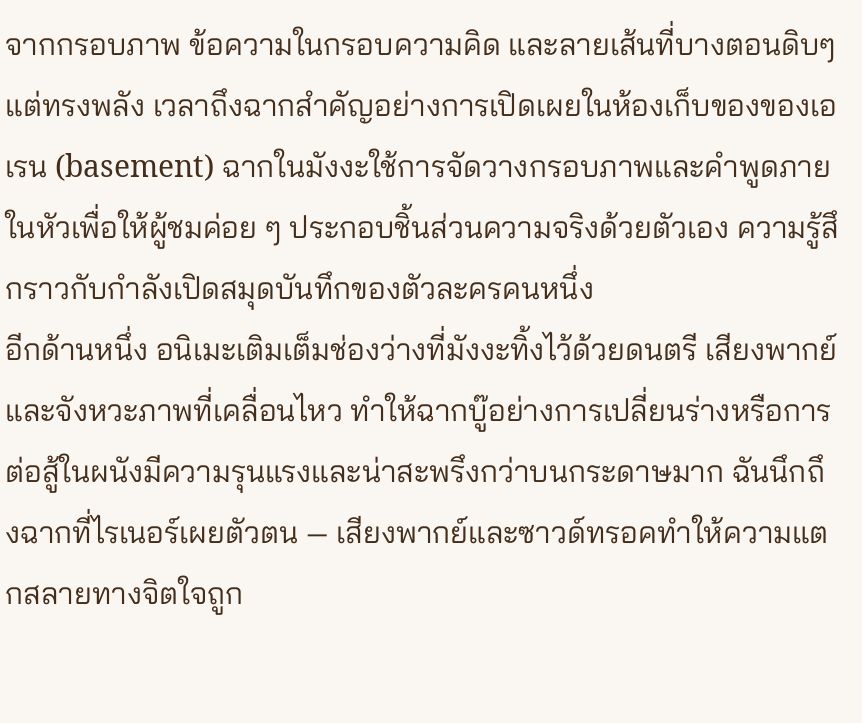จากกรอบภาพ ข้อความในกรอบความคิด และลายเส้นที่บางตอนดิบๆ แต่ทรงพลัง เวลาถึงฉากสำคัญอย่างการเปิดเผยในห้องเก็บของของเอเรน (basement) ฉากในมังงะใช้การจัดวางกรอบภาพและคำพูดภายในหัวเพื่อให้ผู้ชมค่อย ๆ ประกอบชิ้นส่วนความจริงด้วยตัวเอง ความรู้สึกราวกับกำลังเปิดสมุดบันทึกของตัวละครคนหนึ่ง
อีกด้านหนึ่ง อนิเมะเติมเต็มช่องว่างที่มังงะทิ้งไว้ด้วยดนตรี เสียงพากย์ และจังหวะภาพที่เคลื่อนไหว ทำให้ฉากบู๊อย่างการเปลี่ยนร่างหรือการต่อสู้ในผนังมีความรุนแรงและน่าสะพรึงกว่าบนกระดาษมาก ฉันนึกถึงฉากที่ไรเนอร์เผยตัวตน — เสียงพากย์และซาวด์ทรอคทำให้ความแตกสลายทางจิตใจถูก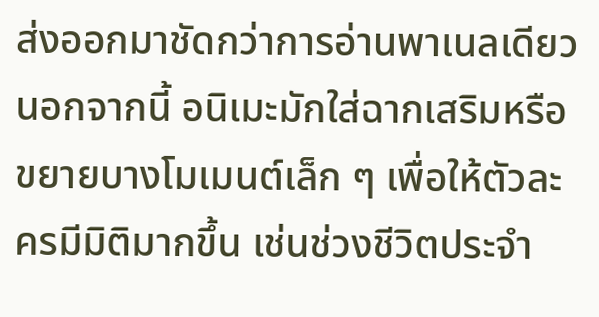ส่งออกมาชัดกว่าการอ่านพาเนลเดียว นอกจากนี้ อนิเมะมักใส่ฉากเสริมหรือขยายบางโมเมนต์เล็ก ๆ เพื่อให้ตัวละครมีมิติมากขึ้น เช่นช่วงชีวิตประจำ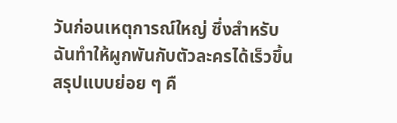วันก่อนเหตุการณ์ใหญ่ ซึ่งสำหรับฉันทำให้ผูกพันกับตัวละครได้เร็วขึ้น
สรุปแบบย่อย ๆ คื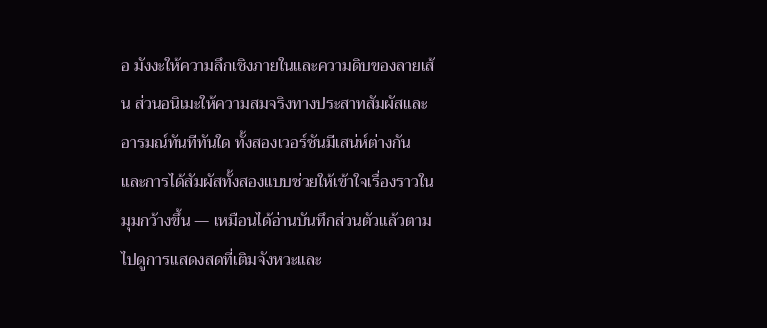อ มังงะให้ความลึกเชิงภายในและความดิบของลายเส้น ส่วนอนิเมะให้ความสมจริงทางประสาทสัมผัสและอารมณ์ทันทีทันใด ทั้งสองเวอร์ชันมีเสน่ห์ต่างกัน และการได้สัมผัสทั้งสองแบบช่วยให้เข้าใจเรื่องราวในมุมกว้างขึ้น — เหมือนได้อ่านบันทึกส่วนตัวแล้วตามไปดูการแสดงสดที่เติมจังหวะและ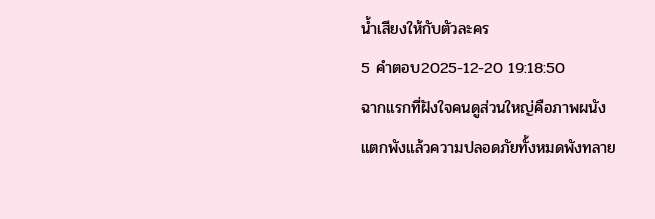น้ำเสียงให้กับตัวละคร
5 คำตอบ2025-12-20 19:18:50
ฉากแรกที่ฝังใจคนดูส่วนใหญ่คือภาพผนังแตกพังแล้วความปลอดภัยทั้งหมดพังทลาย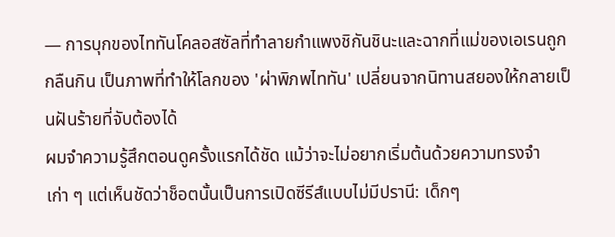— การบุกของไททันโคลอสซัลที่ทำลายกำแพงชิกันชินะและฉากที่แม่ของเอเรนถูกกลืนกิน เป็นภาพที่ทำให้โลกของ 'ผ่าพิภพไททัน' เปลี่ยนจากนิทานสยองให้กลายเป็นฝันร้ายที่จับต้องได้
ผมจำความรู้สึกตอนดูครั้งแรกได้ชัด แม้ว่าจะไม่อยากเริ่มต้นด้วยความทรงจำเก่า ๆ แต่เห็นชัดว่าช็อตนั้นเป็นการเปิดซีรีส์แบบไม่มีปรานี: เด็กๆ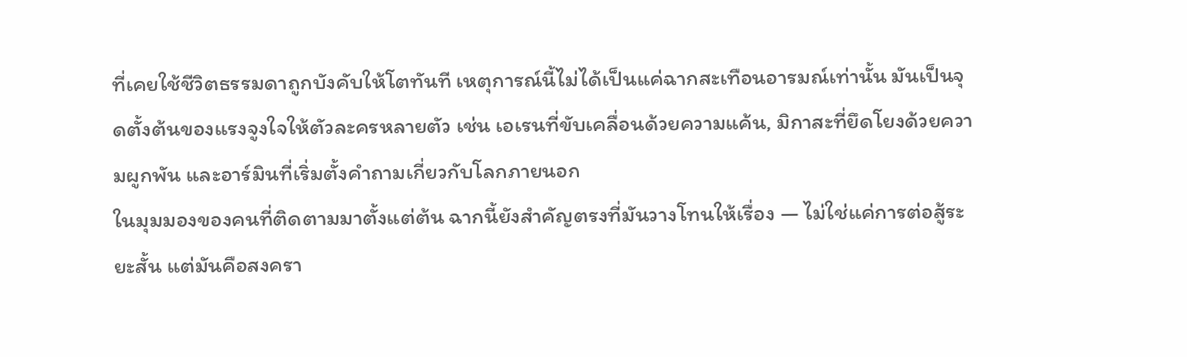ที่เคยใช้ชีวิตธรรมดาถูกบังคับให้โตทันที เหตุการณ์นี้ไม่ได้เป็นแค่ฉากสะเทือนอารมณ์เท่านั้น มันเป็นจุดตั้งต้นของแรงจูงใจให้ตัวละครหลายตัว เช่น เอเรนที่ขับเคลื่อนด้วยความแค้น, มิกาสะที่ยึดโยงด้วยความผูกพัน และอาร์มินที่เริ่มตั้งคำถามเกี่ยวกับโลกภายนอก
ในมุมมองของคนที่ติดตามมาตั้งแต่ต้น ฉากนี้ยังสำคัญตรงที่มันวางโทนให้เรื่อง — ไม่ใช่แค่การต่อสู้ระยะสั้น แต่มันคือสงครา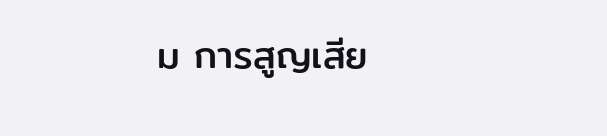ม การสูญเสีย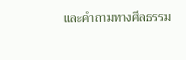และคำถามทางศีลธรรม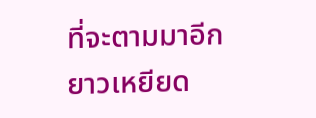ที่จะตามมาอีกยาวเหยียด